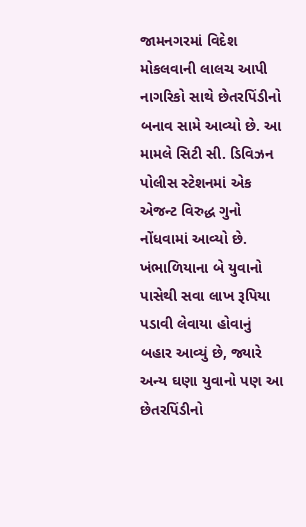જામનગરમાં વિદેશ મોકલવાની લાલચ આપી નાગરિકો સાથે છેતરપિંડીનો બનાવ સામે આવ્યો છે. આ મામલે સિટી સી. ડિવિઝન પોલીસ સ્ટેશનમાં એક એજન્ટ વિરુદ્ધ ગુનો નોંધવામાં આવ્યો છે. ખંભાળિયાના બે યુવાનો પાસેથી સવા લાખ રૂપિયા પડાવી લેવાયા હોવાનું બહાર આવ્યું છે, જ્યારે અન્ય ઘણા યુવાનો પણ આ છેતરપિંડીનો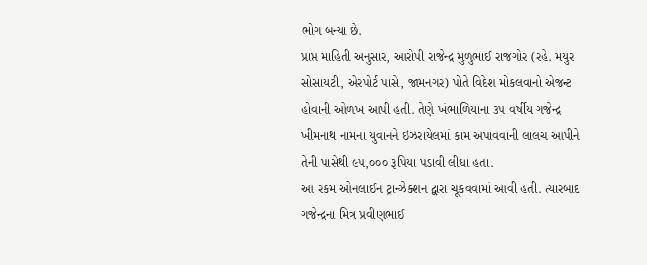ભોગ બન્યા છે.
પ્રાપ્ત માહિતી અનુસાર, આરોપી રાજેન્દ્ર મુળુભાઈ રાજગોર (રહે. મયુર સોસાયટી, એરપોર્ટ પાસે, જામનગર) પોતે વિદેશ મોકલવાનો એજન્ટ હોવાની ઓળખ આપી હતી. તેણે ખંભાળિયાના ૩૫ વર્ષીય ગજેન્દ્ર ખીમનાથ નામના યુવાનને ઇઝરાયેલમાં કામ અપાવવાની લાલચ આપીને તેની પાસેથી ૯૫,૦૦૦ રૂપિયા પડાવી લીધા હતા.
આ રકમ ઓનલાઈન ટ્રાન્ઝેક્શન દ્વારા ચૂકવવામાં આવી હતી. ત્યારબાદ ગજેન્દ્રના મિત્ર પ્રવીણભાઈ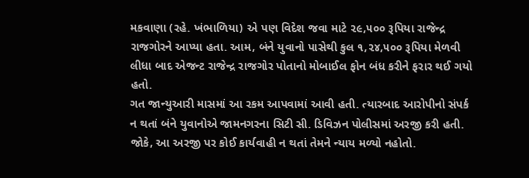મકવાણા (રહે. ખંભાળિયા) એ પણ વિદેશ જવા માટે ૨૯,૫૦૦ રૂપિયા રાજેન્દ્ર રાજગોરને આપ્યા હતા. આમ, બંને યુવાનો પાસેથી કુલ ૧,૨૪,૫૦૦ રૂપિયા મેળવી લીધા બાદ એજન્ટ રાજેન્દ્ર રાજગોર પોતાનો મોબાઈલ ફોન બંધ કરીને ફરાર થઈ ગયો હતો.
ગત જાન્યુઆરી માસમાં આ રકમ આપવામાં આવી હતી. ત્યારબાદ આરોપીનો સંપર્ક ન થતાં બંને યુવાનોએ જામનગરના સિટી સી. ડિવિઝન પોલીસમાં અરજી કરી હતી. જોકે, આ અરજી પર કોઈ કાર્યવાહી ન થતાં તેમને ન્યાય મળ્યો નહોતો.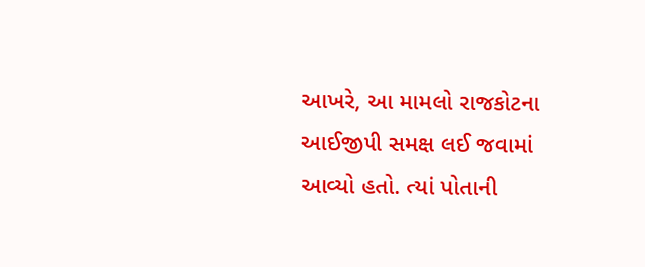આખરે, આ મામલો રાજકોટના આઈજીપી સમક્ષ લઈ જવામાં આવ્યો હતો. ત્યાં પોતાની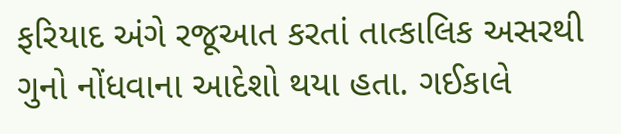ફરિયાદ અંગે રજૂઆત કરતાં તાત્કાલિક અસરથી ગુનો નોંધવાના આદેશો થયા હતા. ગઈકાલે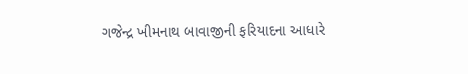ગજેન્દ્ર ખીમનાથ બાવાજીની ફરિયાદના આધારે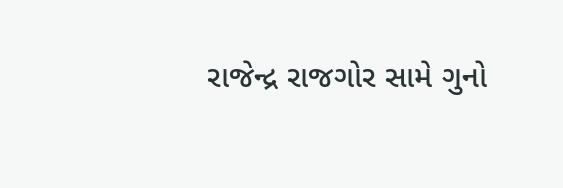રાજેન્દ્ર રાજગોર સામે ગુનો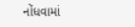નોંધવામાં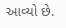આવ્યો છે.